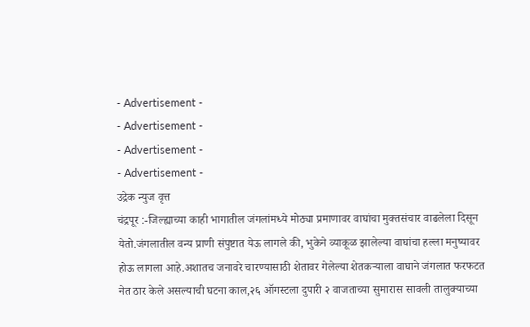- Advertisement -
- Advertisement -
- Advertisement -
- Advertisement -
उद्रेक न्युज वृत्त
चंद्रपूर :-जिल्ह्याच्या काही भागातील जंगलांमध्ये मोठ्या प्रमाणावर वाघांचा मुक्तसंचार वाढलेला दिसून येतो.जंगलातील वन्य प्राणी संपुष्टात येऊ लागले की, भुकेने व्याकूळ झालेल्या वाघांचा हल्ला मनुष्यावर होऊ लागला आहे.अशातच जनावरे चारण्यासाठी शेतावर गेलेल्या शेतकऱ्याला वाघाने जंगलात फरफटत नेत ठार केले असल्याची घटना काल,२६ ऑगस्टला दुपारी २ वाजताच्या सुमारास सावली तालुक्याच्या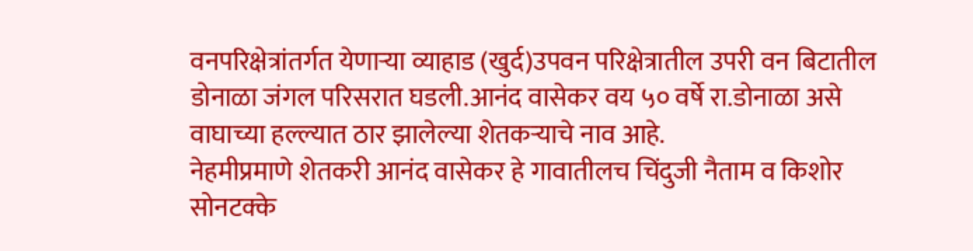वनपरिक्षेत्रांतर्गत येणाऱ्या व्याहाड (खुर्द)उपवन परिक्षेत्रातील उपरी वन बिटातील डोनाळा जंगल परिसरात घडली.आनंद वासेकर वय ५० वर्षे रा.डोनाळा असे वाघाच्या हल्ल्यात ठार झालेल्या शेतकऱ्याचे नाव आहे.
नेहमीप्रमाणे शेतकरी आनंद वासेकर हे गावातीलच चिंदुजी नैताम व किशोर सोनटक्के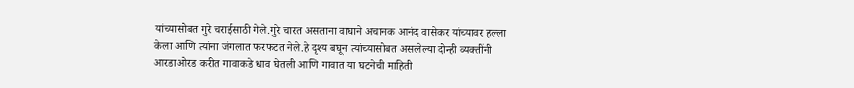यांच्यासोबत गुरे चराईसाठी गेले.गुरे चारत असताना वाघाने अचानक आनंद वासेकर यांच्यावर हल्ला केला आणि त्यांना जंगलात फरफटत नेले.हे दृश्य बघून त्यांच्यासोबत असलेल्या दोन्ही व्यक्तींनी आरडाओरड करीत गावाकडे धाव घेतली आणि गावात या घटनेची माहिती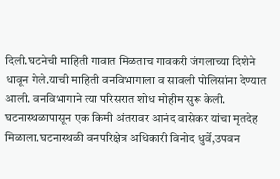दिली.घटनेची माहिती गावात मिळताच गावकरी जंगलाच्या दिशेने धावून गेले.याची माहिती वनविभागाला व सावली पोलिसांना देण्यात आली. वनविभागाने त्या परिसरात शोध मोहीम सुरू केली. घटनास्थळापासून एक किमी अंतरावर आनंद वासेकर यांचा मृतदेह मिळाला.घटनास्थळी वनपरिक्षेत्र अधिकारी विनोद धुर्वे,उपवन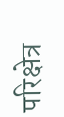परिक्षेत्र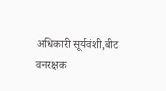अधिकारी सूर्यवंशी,बीट वनरक्षक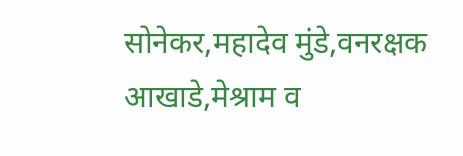सोनेकर,महादेव मुंडे,वनरक्षक आखाडे,मेश्राम व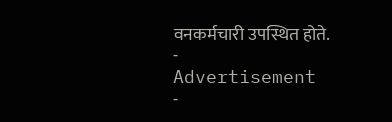वनकर्मचारी उपस्थित होते.
- Advertisement -